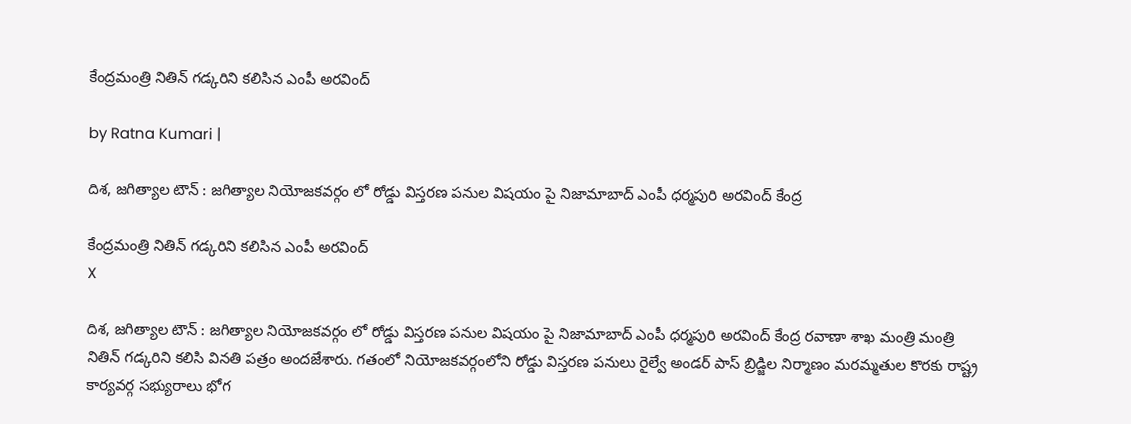కేంద్రమంత్రి నితిన్ గడ్కరిని కలిసిన ఎంపీ అరవింద్

by Ratna Kumari |

దిశ, జగిత్యాల టౌన్ : జగిత్యాల నియోజకవర్గం లో రోడ్డు విస్తరణ పనుల విషయం పై నిజామాబాద్ ఎంపీ ధర్మపురి అరవింద్ కేంద్ర

కేంద్రమంత్రి నితిన్ గడ్కరిని కలిసిన ఎంపీ అరవింద్
X

దిశ, జగిత్యాల టౌన్ : జగిత్యాల నియోజకవర్గం లో రోడ్డు విస్తరణ పనుల విషయం పై నిజామాబాద్ ఎంపీ ధర్మపురి అరవింద్ కేంద్ర రవాణా శాఖ మంత్రి మంత్రి నితిన్ గడ్కరిని కలిసి వినతి పత్రం అందజేశారు. గతంలో నియోజకవర్గంలోని రోడ్డు విస్తరణ పనులు రైల్వే అండర్ పాస్ బ్రిడ్జిల నిర్మాణం మరమ్మతుల కొరకు రాష్ట్ర కార్యవర్గ సభ్యురాలు భోగ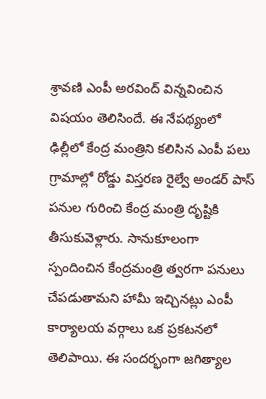శ్రావణి ఎంపీ అరవింద్ విన్నవించిన విషయం తెలిసిందే. ఈ నేపథ్యంలో ఢిల్లీలో కేంద్ర మంత్రిని కలిసిన ఎంపీ పలు గ్రామాల్లో రోడ్డు విస్తరణ రైల్వే అండర్ పాస్ పనుల గురించి కేంద్ర మంత్రి దృష్టికి తీసుకువెళ్లారు. సానుకూలంగా స్పందించిన కేంద్రమంత్రి త్వరగా పనులు చేపడుతామని హామీ ఇచ్చినట్లు ఎంపీ కార్యాలయ వర్గాలు ఒక ప్రకటనలో తెలిపాయి. ఈ సందర్భంగా జగిత్యాల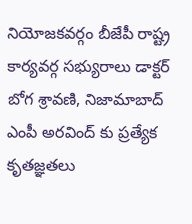నియోజకవర్గం బీజేపీ రాష్ట్ర కార్యవర్గ సభ్యురాలు డాక్ట‌ర్ బోగ శ్రావణి, నిజామాబాద్ ఎంపీ అరవింద్ కు ప్రత్యేక కృతజ్ఞతలు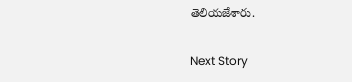తెలియజేశారు.

Next Story